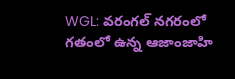WGL: వరంగల్ నగరంలో గతంలో ఉన్న ఆజాంజాహి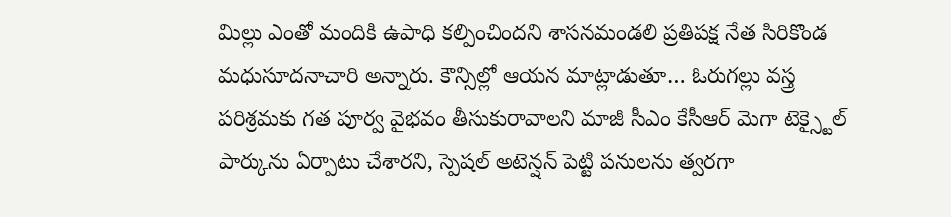మిల్లు ఎంతో మందికి ఉపాధి కల్పించిందని శాసనమండలి ప్రతిపక్ష నేత సిరికొండ మధుసూదనాచారి అన్నారు. కౌన్సిల్లో ఆయన మాట్లాడుతూ… ఓరుగల్లు వస్త్ర పరిశ్రమకు గత పూర్వ వైభవం తీసుకురావాలని మాజీ సీఎం కేసీఆర్ మెగా టెక్స్టైల్ పార్కును ఏర్పాటు చేశారని, స్పెషల్ అటెన్షన్ పెట్టి పనులను త్వరగా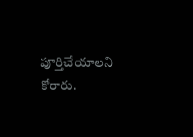పూర్తిచేయాలని కోరారు.